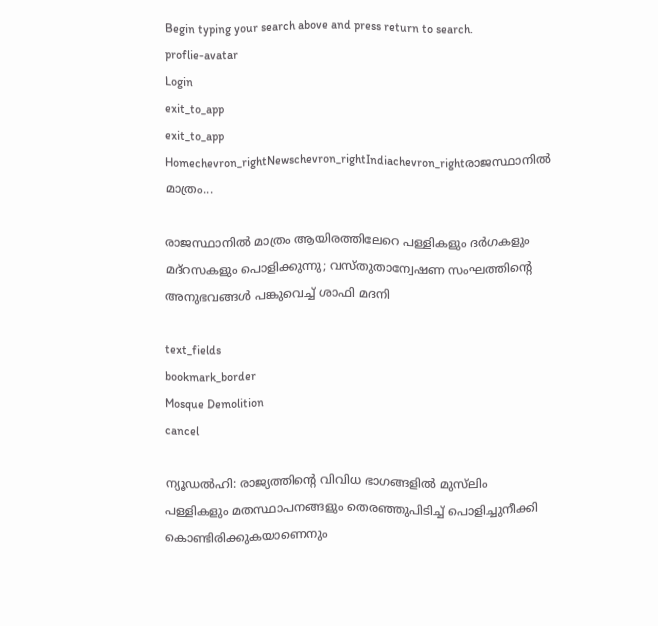Begin typing your search above and press return to search.
proflie-avatar
Login
exit_to_app
exit_to_app
Homechevron_rightNewschevron_rightIndiachevron_rightരാജസ്ഥാനിൽ മാത്രം...

രാജസ്ഥാനിൽ മാത്രം ആയിരത്തിലേറെ പള്ളികളും ദർഗകളും മദ്റസകളും പൊളിക്കുന്നു; വസ്തുതാന്വേഷണ സംഘത്തിന്റെ അനുഭവങ്ങൾ പങ്കുവെച്ച് ശാഫി മദനി

text_fields
bookmark_border
Mosque Demolition
cancel

ന്യൂഡൽഹി: രാജ്യത്തിന്റെ വിവിധ ഭാഗങ്ങളിൽ മുസ്‍ലിം പള്ളികളും മതസ്ഥാപനങ്ങളും തെരഞ്ഞുപിടിച്ച് പൊളിച്ചുനീക്കി കൊണ്ടിരിക്കുകയാണെനും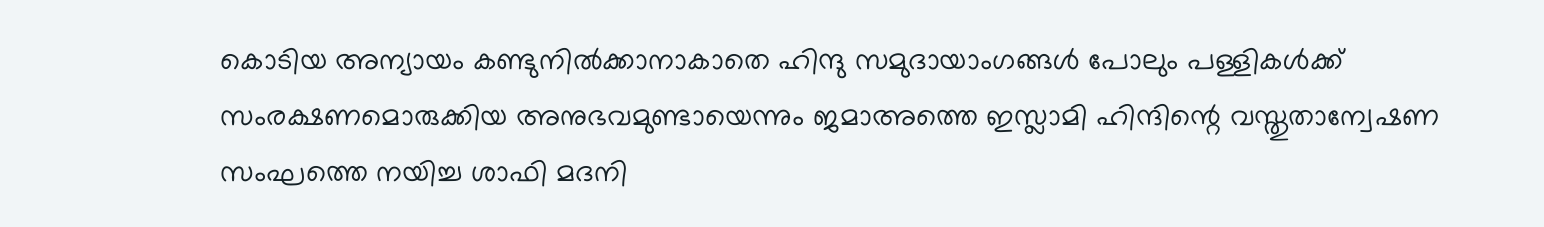കൊടിയ അന്യായം കണ്ടുനിൽക്കാനാകാതെ ഹിന്ദു സമുദായാംഗങ്ങൾ പോലും പള്ളികൾക്ക് സംരക്ഷണമൊരുക്കിയ അനുഭവമുണ്ടായെന്നും ജമാഅത്തെ ഇസ്ലാമി ഹിന്ദിന്റെ വസ്തുതാന്വേഷണ സംഘത്തെ നയിച്ച ശാഫി മദനി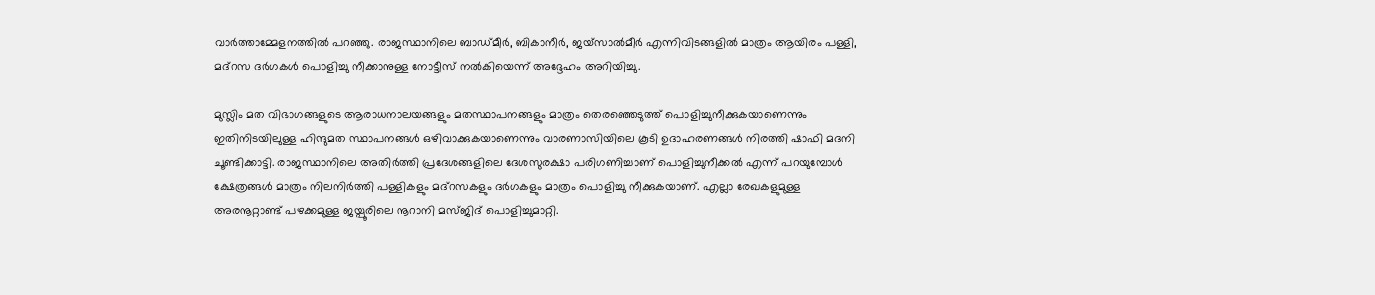വാർത്താമ്മേളനത്തിൽ പറഞ്ഞു. രാജസ്ഥാനിലെ ബാഡ്മീർ, ബികാനീർ, ജയ്സാൽമീർ എന്നിവിടങ്ങളിൽ മാത്രം ആയിരം പള്ളി, മദ്റസ ദർഗകൾ പൊളിച്ചു നീക്കാനുള്ള നോട്ടീസ് നൽകിയെന്ന് അദ്ദേഹം അറിയിച്ചു.

മുസ്ലിം മത വിഭാഗങ്ങളുടെ ആരാധനാലയങ്ങളും മതസ്ഥാപനങ്ങളും മാത്രം തെരഞ്ഞെടുത്ത് പൊളിച്ചുനീക്കുകയാണെന്നും ഇതിനിടയിലുള്ള ഹിന്ദുമത സ്ഥാപനങ്ങൾ ഒഴിവാക്കുകയാണെന്നും വാരണാസിയിലെ കൂടി ഉദാഹരണങ്ങൾ നിരത്തി ഷാഫി മദനി ചൂണ്ടിക്കാട്ടി. രാജസ്ഥാനിലെ അതിർത്തി പ്രദേശങ്ങളിലെ ദേശസുരക്ഷാ പരിഗണിച്ചാണ് പൊളിച്ചുനീക്കൽ എന്ന് പറയുമ്പോൾ ക്ഷേത്രങ്ങൾ മാത്രം നിലനിർത്തി പള്ളികളും മദ്റസകളും ദർഗകളും മാത്രം പൊളിച്ചു നീക്കുകയാണ്. എല്ലാ രേഖകളുമുള്ള അരനൂറ്റാണ്ട് പഴക്കമുള്ള ജയ്പൂരിലെ നൂറാനി മസ്ജിദ് പൊളിച്ചുമാറ്റി.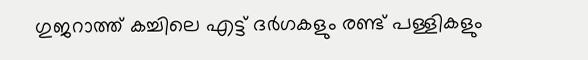ഗുജറാത്ത് കച്ചിലെ എട്ട് ദർഗകളും രണ്ട് പള്ളികളും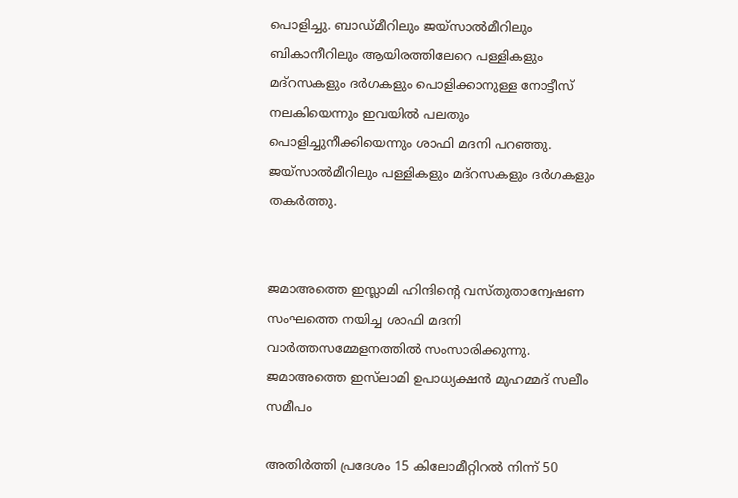പൊളിച്ചു. ബാഡ്മീറിലും ജയ്സാൽമീറിലും ബികാനീറിലും ആയിരത്തിലേറെ പള്ളികളും മദ്റസകളും ദർഗകളും പൊളിക്കാനുള്ള നോട്ടീസ് നലകിയെന്നും ഇവയിൽ പലതും പൊളിച്ചുനീക്കിയെന്നും ശാഫി മദനി പറഞ്ഞു. ജയ്സാൽമീറിലും പള്ളികളും മദ്റസകളും ദർഗകളും തകർത്തു.


ജമാഅത്തെ ഇസ്ലാമി ഹിന്ദിന്റെ വസ്തുതാന്വേഷണ സംഘത്തെ നയിച്ച ശാഫി മദനി വാർത്തസമ്മേളനത്തിൽ സംസാരിക്കുന്നു. ജമാഅത്തെ ഇസ്‍ലാമി ഉപാധ്യക്ഷൻ മുഹമ്മദ് സലീം സമീപം

അതിർത്തി പ്രദേശം 15 കിലോമീറ്റിറൽ നിന്ന് 50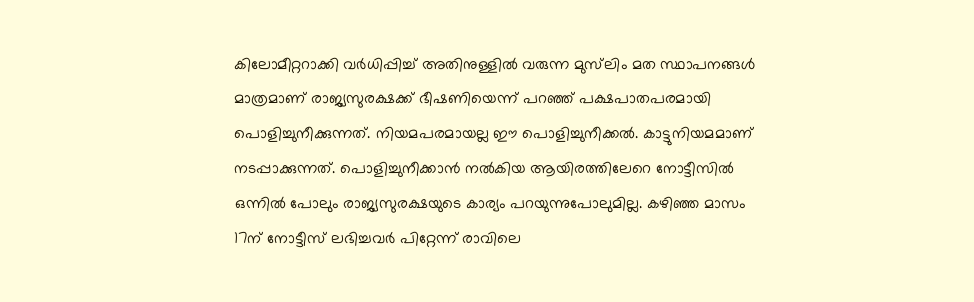കിലോമീറ്ററാക്കി വർധിപ്പിച്ച് അതിനുള്ളിൽ വരുന്ന മുസ്‍ലിം മത സ്ഥാപനങ്ങൾ മാത്രമാണ് രാജ്യസുരക്ഷക്ക് ഭീഷണിയെന്ന് പറഞ്ഞ് പക്ഷപാതപരമായി പൊളിച്ചുനീക്കുന്നത്. നിയമപരമായല്ല ഈ പൊളിച്ചുനീക്കൽ. കാട്ടുനിയമമാണ് നടപ്പാക്കുന്നത്. പൊളിച്ചുനീക്കാൻ നൽകിയ ആയിരത്തിലേറെ നോട്ടീസിൽ ഒന്നിൽ പോലും രാജ്യസുരക്ഷയുടെ കാര്യം പറയുന്നുപോലുമില്ല. കഴിഞ്ഞ മാസം 17ന് നോട്ടീസ് ലഭിച്ചവർ പിറ്റേന്ന് രാവിലെ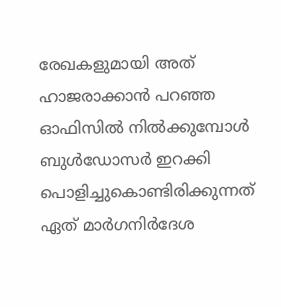രേഖകളുമായി അത് ഹാജരാക്കാൻ പറഞ്ഞ ഓഫിസിൽ നിൽക്കുമ്പോൾ ബുൾഡോസർ ഇറക്കി പൊളിച്ചുകൊണ്ടിരിക്കുന്നത് ഏത് മാർഗനിർദേശ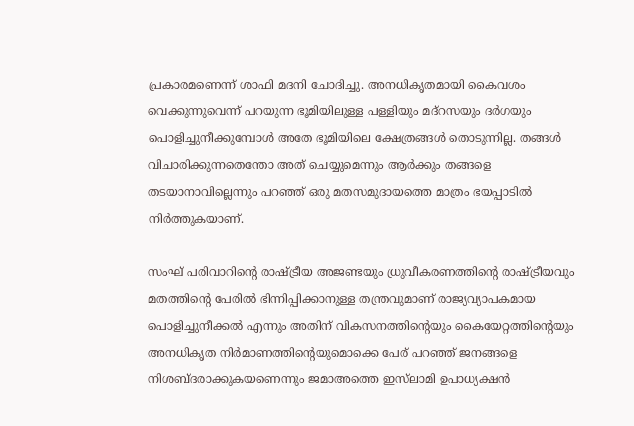പ്രകാരമണെന്ന് ശാഫി മദനി ചോദിച്ചു. അനധികൃതമായി കൈവശം വെക്കുന്നുവെന്ന് പറയുന്ന ഭൂമിയിലുള്ള പള്ളിയും മദ്റസയും ദർഗയും പൊളിച്ചുനീക്കുമ്പോൾ അതേ ഭൂമിയിലെ ക്ഷേത്രങ്ങൾ തൊടുന്നില്ല. തങ്ങൾ വിചാരിക്കുന്നതെന്തോ അത് ചെയ്യുമെന്നും ആർക്കും തങ്ങളെ തടയാനാവില്ലെന്നും പറഞ്ഞ് ഒരു മതസമുദായത്തെ മാത്രം ഭയപ്പാടിൽ നിർത്തുകയാണ്.

സംഘ് പരിവാറിന്റെ രാഷ്ട്രീയ അജണ്ടയും ധ്രുവീകരണത്തിന്റെ രാഷ്ട്രീയവും മതത്തിന്റെ പേരിൽ ഭിന്നിപ്പിക്കാനുള്ള തന്ത്രവുമാണ് രാജ്യവ്യാപകമായ പൊളിച്ചുനീക്കൽ എന്നും അതിന് വികസനത്തിന്റെയും കൈയേറ്റത്തിന്റെയും അനധികൃത നിർമാണത്തിന്റെയുമൊക്കെ പേര് പറഞ്ഞ് ജനങ്ങളെ നിശബ്ദരാക്കുകയണെന്നും ജമാഅത്തെ ഇസ്‍ലാമി ഉപാധ്യക്ഷൻ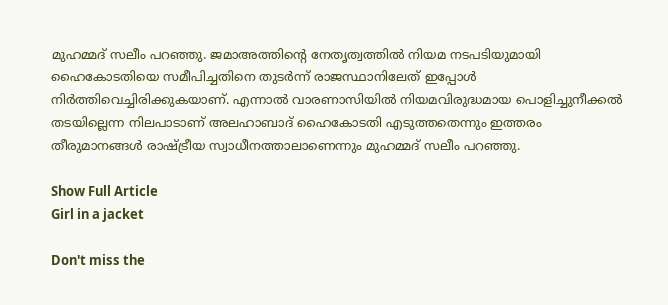മുഹമ്മദ് സലീം പറഞ്ഞു. ജമാഅത്തിന്റെ നേതൃത്വത്തിൽ നിയമ നടപടിയുമായി ഹൈകോടതിയെ സമീപിച്ചതിനെ തുടർന്ന് രാജസ്ഥാനിലേത് ഇപ്പോൾ നിർത്തിവെച്ചിരിക്കുകയാണ്. എന്നാൽ വാരണാസിയിൽ നിയമവിരുദ്ധമായ പൊളിച്ചുനീക്കൽ തടയില്ലെന്ന നിലപാടാണ് അലഹാബാദ് ഹൈകോടതി എടുത്തതെന്നും ഇത്തരം തീരുമാനങ്ങൾ രാഷ്ട്രീയ സ്വാധീനത്താലാണെന്നും മുഹമ്മദ് സലീം പറഞ്ഞു.

Show Full Article
Girl in a jacket

Don't miss the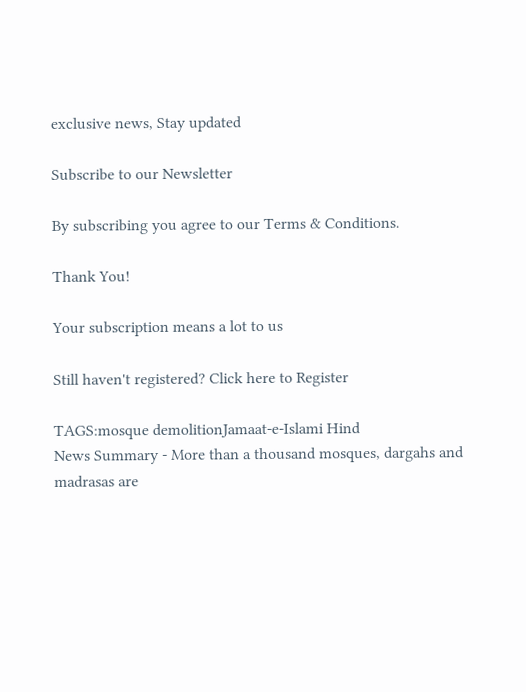exclusive news, Stay updated

Subscribe to our Newsletter

By subscribing you agree to our Terms & Conditions.

Thank You!

Your subscription means a lot to us

Still haven't registered? Click here to Register

TAGS:mosque demolitionJamaat-e-Islami Hind
News Summary - More than a thousand mosques, dargahs and madrasas are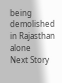being demolished in Rajasthan alone
Next Story